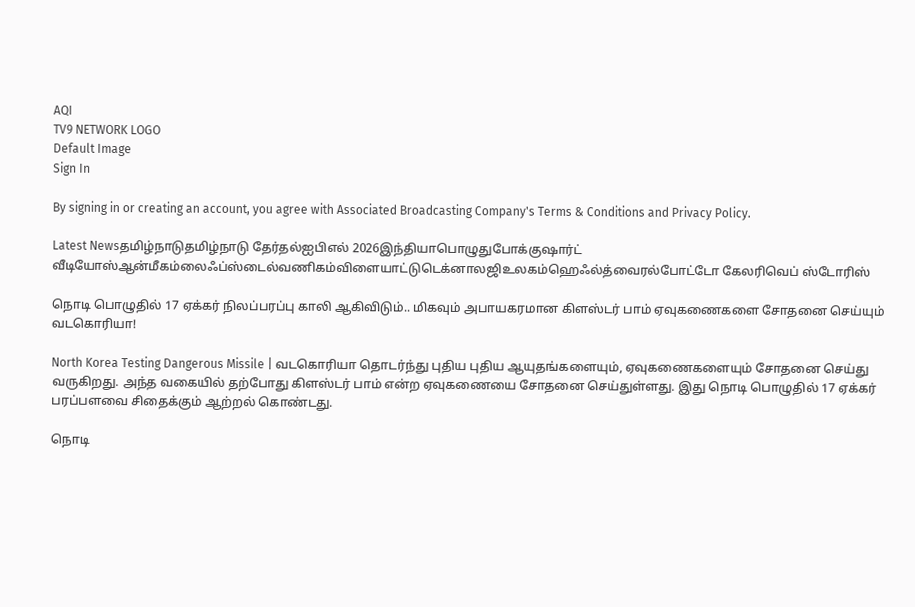AQI
TV9 NETWORK LOGO
Default Image
Sign In

By signing in or creating an account, you agree with Associated Broadcasting Company's Terms & Conditions and Privacy Policy.

Latest Newsதமிழ்நாடுதமிழ்நாடு தேர்தல்ஐபிஎல் 2026இந்தியாபொழுதுபோக்குஷார்ட் வீடியோஸ்ஆன்மீகம்லைஃப்ஸ்டைல்வணிகம்விளையாட்டுடெக்னாலஜிஉலகம்ஹெஃல்த்வைரல்போட்டோ கேலரிவெப் ஸ்டோரிஸ்

நொடி பொழுதில் 17 ஏக்கர் நிலப்பரப்பு காலி ஆகிவிடும்.. மிகவும் அபாயகரமான கிளஸ்டர் பாம் ஏவுகணைகளை சோதனை செய்யும் வடகொரியா!

North Korea Testing Dangerous Missile | வடகொரியா தொடர்ந்து புதிய புதிய ஆயுதங்களையும், ஏவுகணைகளையும் சோதனை செய்து வருகிறது. அந்த வகையில் தற்போது கிளஸ்டர் பாம் என்ற ஏவுகணையை சோதனை செய்துள்ளது. இது நொடி பொழுதில் 17 ஏக்கர் பரப்பளவை சிதைக்கும் ஆற்றல் கொண்டது.

நொடி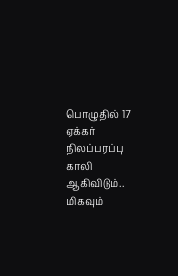பொழுதில் 17 ஏக்கர் நிலப்பரப்பு காலி ஆகிவிடும்.. மிகவும்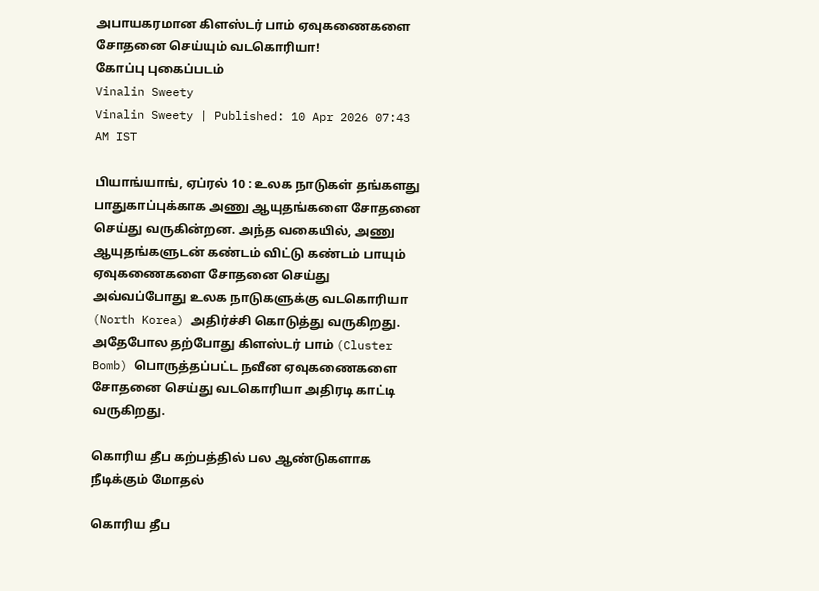அபாயகரமான கிளஸ்டர் பாம் ஏவுகணைகளை சோதனை செய்யும் வடகொரியா!
கோப்பு புகைப்படம்
Vinalin Sweety
Vinalin Sweety | Published: 10 Apr 2026 07:43 AM IST

பியாங்யாங், ஏப்ரல் 10 : உலக நாடுகள் தங்களது பாதுகாப்புக்காக அணு ஆயுதங்களை சோதனை செய்து வருகின்றன. அந்த வகையில், அணு ஆயுதங்களுடன் கண்டம் விட்டு கண்டம் பாயும் ஏவுகணைகளை சோதனை செய்து அவ்வப்போது உலக நாடுகளுக்கு வடகொரியா (North Korea) அதிர்ச்சி கொடுத்து வருகிறது. அதேபோல தற்போது கிளஸ்டர் பாம் (Cluster Bomb) பொருத்தப்பட்ட நவீன ஏவுகணைகளை சோதனை செய்து வடகொரியா அதிரடி காட்டி வருகிறது.

கொரிய தீப கற்பத்தில் பல ஆண்டுகளாக நீடிக்கும் மோதல்

கொரிய தீப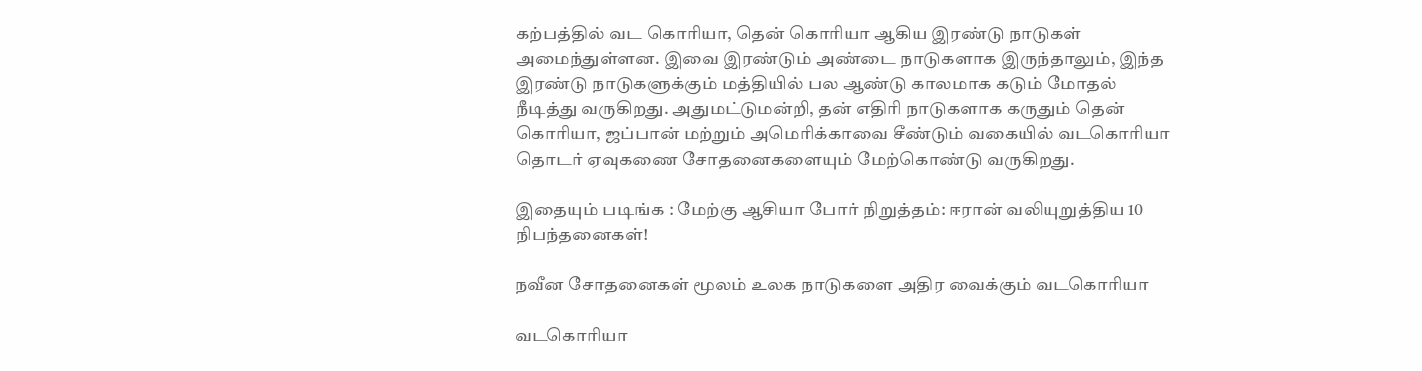கற்பத்தில் வட கொரியா, தென் கொரியா ஆகிய இரண்டு நாடுகள் அமைந்துள்ளன. இவை இரண்டும் அண்டை நாடுகளாக இருந்தாலும், இந்த இரண்டு நாடுகளுக்கும் மத்தியில் பல ஆண்டு காலமாக கடும் மோதல் நீடித்து வருகிறது. அதுமட்டுமன்றி, தன் எதிரி நாடுகளாக கருதும் தென் கொரியா, ஜப்பான் மற்றும் அமெரிக்காவை சீண்டும் வகையில் வடகொரியா தொடர் ஏவுகணை சோதனைகளையும் மேற்கொண்டு வருகிறது.

இதையும் படிங்க : மேற்கு ஆசியா போர் நிறுத்தம்: ஈரான் வலியுறுத்திய 10 நிபந்தனைகள்!

நவீன சோதனைகள் மூலம் உலக நாடுகளை அதிர வைக்கும் வடகொரியா

வடகொரியா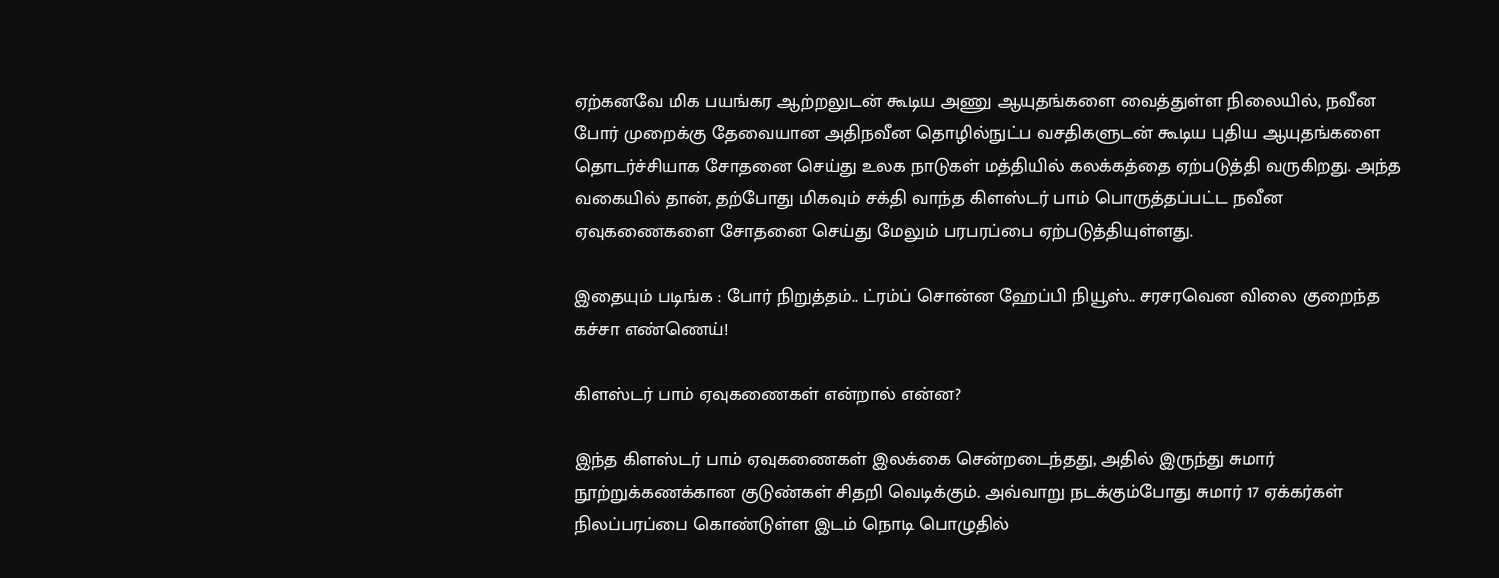ஏற்கனவே மிக பயங்கர ஆற்றலுடன் கூடிய அணு ஆயுதங்களை வைத்துள்ள நிலையில், நவீன போர் முறைக்கு தேவையான அதிநவீன தொழில்நுட்ப வசதிகளுடன் கூடிய புதிய ஆயுதங்களை தொடர்ச்சியாக சோதனை செய்து உலக நாடுகள் மத்தியில் கலக்கத்தை ஏற்படுத்தி வருகிறது. அந்த வகையில் தான், தற்போது மிகவும் சக்தி வாந்த கிளஸ்டர் பாம் பொருத்தப்பட்ட நவீன ஏவுகணைகளை சோதனை செய்து மேலும் பரபரப்பை ஏற்படுத்தியுள்ளது.

இதையும் படிங்க : போர் நிறுத்தம்.. ட்ரம்ப் சொன்ன ஹேப்பி நியூஸ்.. சரசரவென விலை குறைந்த கச்சா எண்ணெய்!

கிளஸ்டர் பாம் ஏவுகணைகள் என்றால் என்ன?

இந்த கிளஸ்டர் பாம் ஏவுகணைகள் இலக்கை சென்றடைந்தது, அதில் இருந்து சுமார் நூற்றுக்கணக்கான குடுண்கள் சிதறி வெடிக்கும். அவ்வாறு நடக்கும்போது சுமார் 17 ஏக்கர்கள் நிலப்பரப்பை கொண்டுள்ள இடம் நொடி பொழுதில்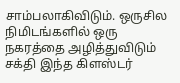சாம்பலாகிவிடும். ஒருசில நிமிடங்களில் ஒரு நகரத்தை அழித்துவிடும் சக்தி இந்த கிளஸ்டர்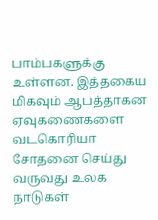பாம்பகளுக்கு உள்ளன. இத்தகைய மிகவும் ஆபத்தாகன ஏவுகணைகளை வடகொரியா  சோதனை செய்து வருவது உலக நாடுகள்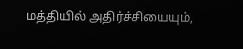மத்தியில் அதிர்ச்சியையும்,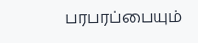பரபரப்பையும்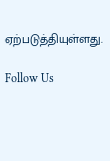ஏற்படுத்தியுள்ளது.

Follow Us